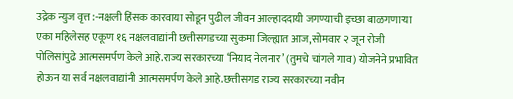उद्रेक न्युज वृत्त :-नक्षली हिंसक कारवाया सोडून पुढील जीवन आल्हाददायी जगण्याची इच्छा बाळगणाऱ्या एका महिलेसह एकूण १६ नक्षलवाद्यांनी छत्तीसगडच्या सुकमा जिल्ह्यात आज,सोमवार २ जून रोजी पोलिसांपुढे आत्मसमर्पण केले आहे.राज्य सरकारच्या ‘नियाद नेलनार’ (तुमचे चांगले गाव) योजनेने प्रभावित होऊन या सर्व नक्षलवाद्यांनी आत्मसमर्पण केले आहे.छत्तीसगड राज्य सरकारच्या नवीन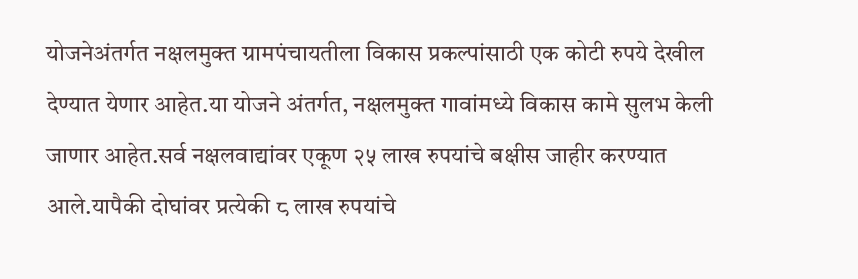योजनेअंतर्गत नक्षलमुक्त ग्रामपंचायतीला विकास प्रकल्पांसाठी एक कोटी रुपये देखील देण्यात येणार आहेत.या योजने अंतर्गत, नक्षलमुक्त गावांमध्ये विकास कामे सुलभ केली जाणार आहेत.सर्व नक्षलवाद्यांवर एकूण २५ लाख रुपयांचे बक्षीस जाहीर करण्यात आले.यापैकी दोघांवर प्रत्येकी ८ लाख रुपयांचे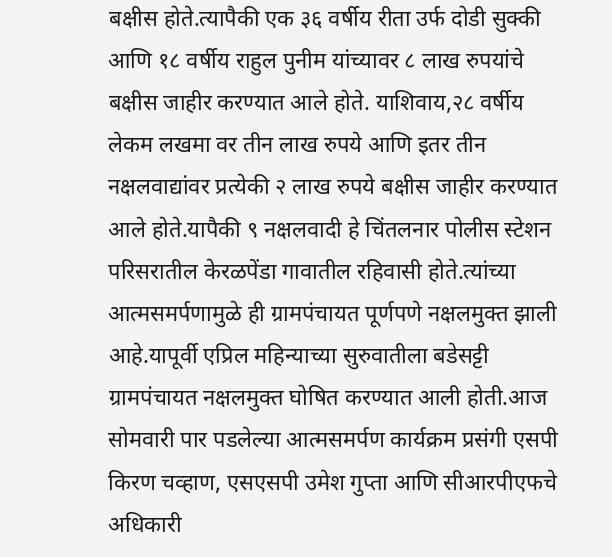बक्षीस होते.त्यापैकी एक ३६ वर्षीय रीता उर्फ दोडी सुक्की आणि १८ वर्षीय राहुल पुनीम यांच्यावर ८ लाख रुपयांचे बक्षीस जाहीर करण्यात आले होते. याशिवाय,२८ वर्षीय लेकम लखमा वर तीन लाख रुपये आणि इतर तीन नक्षलवाद्यांवर प्रत्येकी २ लाख रुपये बक्षीस जाहीर करण्यात आले होते.यापैकी ९ नक्षलवादी हे चिंतलनार पोलीस स्टेशन परिसरातील केरळपेंडा गावातील रहिवासी होते.त्यांच्या आत्मसमर्पणामुळे ही ग्रामपंचायत पूर्णपणे नक्षलमुक्त झाली आहे.यापूर्वी एप्रिल महिन्याच्या सुरुवातीला बडेसट्टी ग्रामपंचायत नक्षलमुक्त घोषित करण्यात आली होती.आज सोमवारी पार पडलेल्या आत्मसमर्पण कार्यक्रम प्रसंगी एसपी किरण चव्हाण, एसएसपी उमेश गुप्ता आणि सीआरपीएफचे अधिकारी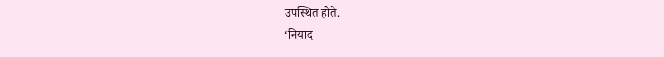उपस्थित होते.
‘नियाद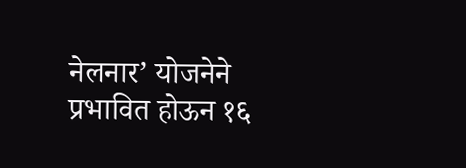नेलनार’ योजनेने प्रभावित होऊन १६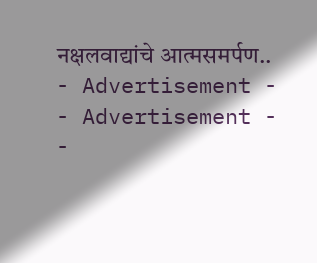नक्षलवाद्यांचे आत्मसमर्पण..
- Advertisement -
- Advertisement -
-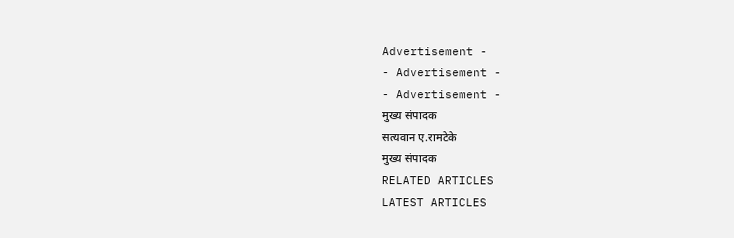Advertisement -
- Advertisement -
- Advertisement -
मुख्य संपादक
सत्यवान ए.रामटेके
मुख्य संपादक
RELATED ARTICLES
LATEST ARTICLES